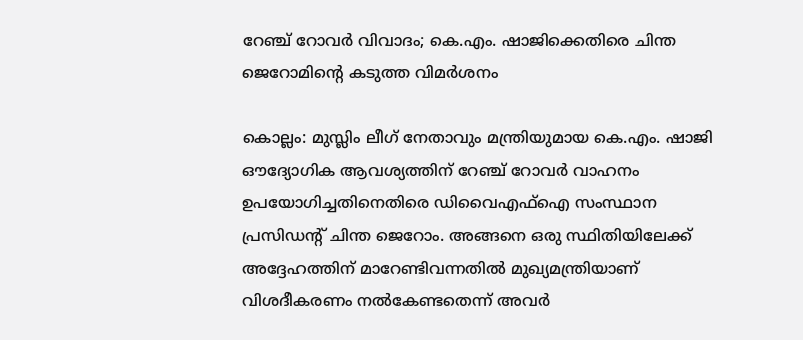റേഞ്ച് റോവർ വിവാദം; കെ.എം. ഷാജിക്കെതിരെ ചിന്ത ജെറോമിന്റെ കടുത്ത വിമർശനം

കൊല്ലം: മുസ്ലിം ലീഗ് നേതാവും മന്ത്രിയുമായ കെ.എം. ഷാജി ഔദ്യോഗിക ആവശ്യത്തിന് റേഞ്ച് റോവർ വാഹനം ഉപയോഗിച്ചതിനെതിരെ ഡിവൈഎഫ്ഐ സംസ്ഥാന പ്രസിഡന്റ് ചിന്ത ജെറോം. അങ്ങനെ ഒരു സ്ഥിതിയിലേക്ക് അദ്ദേഹത്തിന് മാറേണ്ടിവന്നതിൽ മുഖ്യമന്ത്രിയാണ് വിശദീകരണം നൽകേണ്ടതെന്ന് അവർ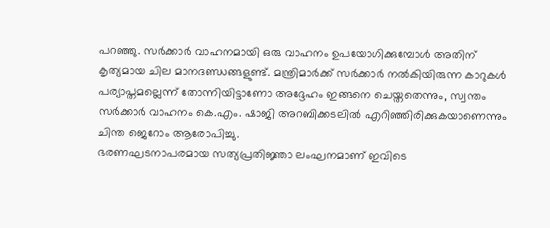പറഞ്ഞു. സർക്കാർ വാഹനമായി ഒരു വാഹനം ഉപയോഗിക്കുമ്പോൾ അതിന് കൃത്യമായ ചില മാനദണ്ഡങ്ങളുണ്ട്. മന്ത്രിമാർക്ക് സർക്കാർ നൽകിയിരുന്ന കാറുകൾ പര്യാപ്തമല്ലെന്ന് തോന്നിയിട്ടാണോ അദ്ദേഹം ഇങ്ങനെ ചെയ്തതെന്നും, സ്വന്തം സർക്കാർ വാഹനം കെ.എം. ഷാജി അറബിക്കടലിൽ എറിഞ്ഞിരിക്കുകയാണെന്നും ചിന്ത ജെറോം ആരോപിച്ചു.
ഭരണഘടനാപരമായ സത്യപ്രതിജ്ഞാ ലംഘനമാണ് ഇവിടെ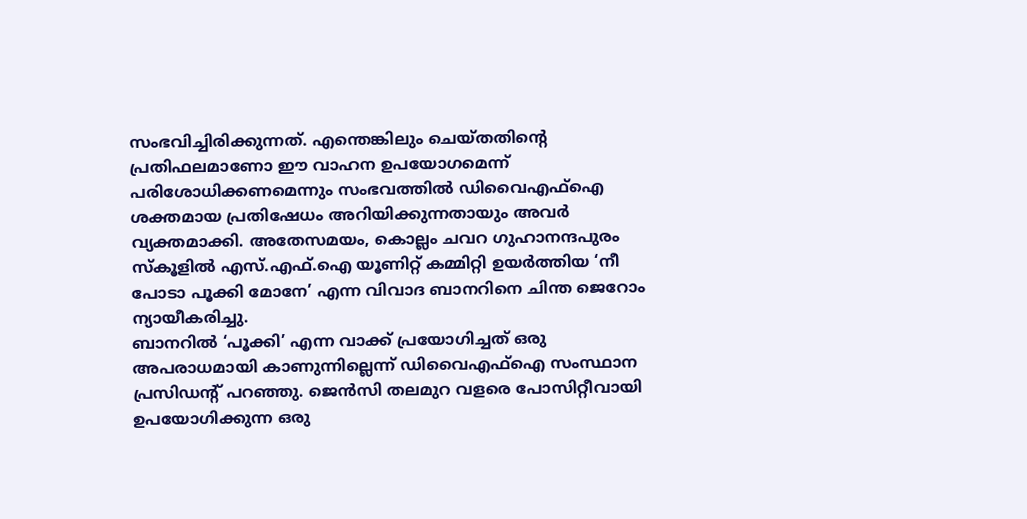സംഭവിച്ചിരിക്കുന്നത്. എന്തെങ്കിലും ചെയ്തതിന്റെ പ്രതിഫലമാണോ ഈ വാഹന ഉപയോഗമെന്ന് പരിശോധിക്കണമെന്നും സംഭവത്തിൽ ഡിവൈഎഫ്ഐ ശക്തമായ പ്രതിഷേധം അറിയിക്കുന്നതായും അവർ വ്യക്തമാക്കി. അതേസമയം, കൊല്ലം ചവറ ഗുഹാനന്ദപുരം സ്കൂളിൽ എസ്.എഫ്.ഐ യൂണിറ്റ് കമ്മിറ്റി ഉയർത്തിയ ‘നീ പോടാ പൂക്കി മോനേ’ എന്ന വിവാദ ബാനറിനെ ചിന്ത ജെറോം ന്യായീകരിച്ചു.
ബാനറിൽ ‘പൂക്കി’ എന്ന വാക്ക് പ്രയോഗിച്ചത് ഒരു അപരാധമായി കാണുന്നില്ലെന്ന് ഡിവൈഎഫ്ഐ സംസ്ഥാന പ്രസിഡന്റ് പറഞ്ഞു. ജെൻസി തലമുറ വളരെ പോസിറ്റീവായി ഉപയോഗിക്കുന്ന ഒരു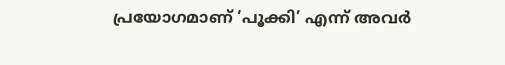പ്രയോഗമാണ് ‘പൂക്കി’ എന്ന് അവർ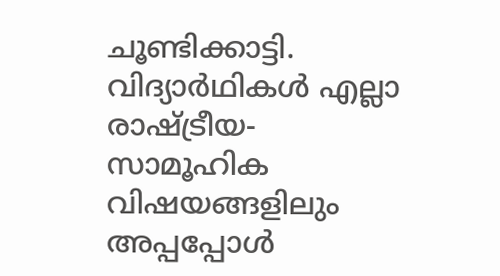ചൂണ്ടിക്കാട്ടി. വിദ്യാർഥികൾ എല്ലാ രാഷ്ട്രീയ-സാമൂഹിക വിഷയങ്ങളിലും അപ്പപ്പോൾ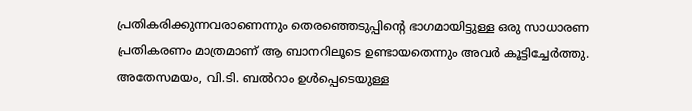പ്രതികരിക്കുന്നവരാണെന്നും തെരഞ്ഞെടുപ്പിന്റെ ഭാഗമായിട്ടുള്ള ഒരു സാധാരണ പ്രതികരണം മാത്രമാണ് ആ ബാനറിലൂടെ ഉണ്ടായതെന്നും അവർ കൂട്ടിച്ചേർത്തു. അതേസമയം, വി.ടി. ബൽറാം ഉൾപ്പെടെയുള്ള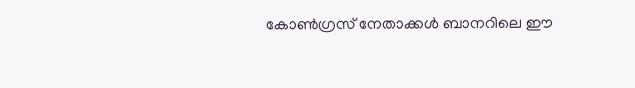കോൺഗ്രസ് നേതാക്കൾ ബാനറിലെ ഈ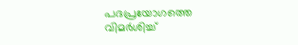പദപ്രയോഗത്തെ വിമർശിച്ച്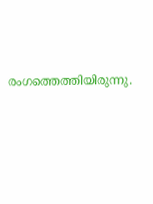രംഗത്തെത്തിയിരുന്നു.